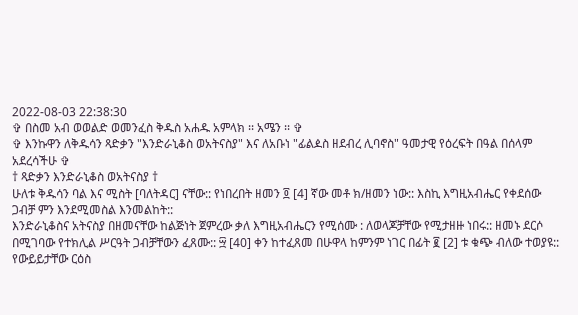2022-08-03 22:38:30
✞ በስመ አብ ወወልድ ወመንፈስ ቅዱስ አሐዱ አምላክ ፡፡ አሜን ፡፡ ✞
✞ እንኩዋን ለቅዱሳን ጻድቃን "እንድራኒቆስ ወአትናስያ" እና ለአቡነ "ፊልዾስ ዘደብረ ሊባኖስ" ዓመታዊ የዕረፍት በዓል በሰላም አደረሳችሁ ✞
† ጻድቃን እንድራኒቆስ ወአትናስያ †
ሁለቱ ቅዱሳን ባል እና ሚስት [ባለትዳር] ናቸው:: የነበረበት ዘመን ፬ [4] ኛው መቶ ክ/ዘመን ነው:: እስኪ እግዚአብሔር የቀደሰው ጋብቻ ምን እንደሚመስል እንመልከት::
እንድራኒቆስና አትናስያ በዘመናቸው ከልጅነት ጀምረው ቃለ እግዚአብሔርን የሚሰሙ : ለወላጆቻቸው የሚታዘዙ ነበሩ:: ዘመኑ ደርሶ በሚገባው የተክሊል ሥርዓት ጋብቻቸውን ፈጸሙ:: ፵ [40] ቀን ከተፈጸመ በሁዋላ ከምንም ነገር በፊት ፪ [2] ቱ ቁጭ ብለው ተወያዩ::
የውይይታቸው ርዕስ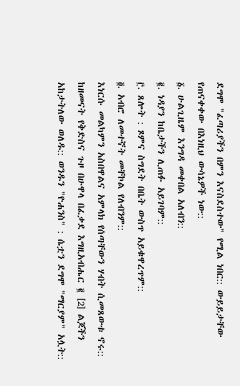ደግሞ "ፈጣሪያችን በምን እናስደስተው" የሚል ነበር:: ውይይታቸው የጠናቀቀው በእነዚህ ውሳኔዎች ነው::
፩. ሁልጊዜም እንግዳ መቀበል አለብን::
፪. ነዳያን ከቤታችን ሊጠፉ አይገባም::
፫. ጸሎት : ጾምና ስግደት በቤት ውስጥ አይቁዋረጥም::
፬. አብሮ ለመተኛት መቸኮል የለብንም::
እነርሱ መልካምን አስበዋልና አምላክ የሰጣቸውን ሃብት ሲመጸውቱ ኖሩ:: ከዘመናት የቅድስና ጉዞ በሁዋላ በፈቃደ እግዚአብሔር ፪ [2] ልጆችን አከታትለው ወለዱ:: ወንዱን "ዮሐንስ" : ሴቷን ደግሞ "ማርያም" አሏት::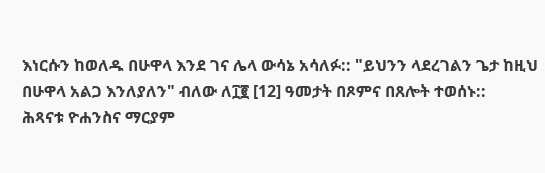እነርሱን ከወለዱ በሁዋላ እንደ ገና ሌላ ውሳኔ አሳለፉ:: "ይህንን ላደረገልን ጌታ ከዚህ በሁዋላ አልጋ እንለያለን" ብለው ለ፲፪ [12] ዓመታት በጾምና በጸሎት ተወሰኑ::
ሕጻናቱ ዮሐንስና ማርያም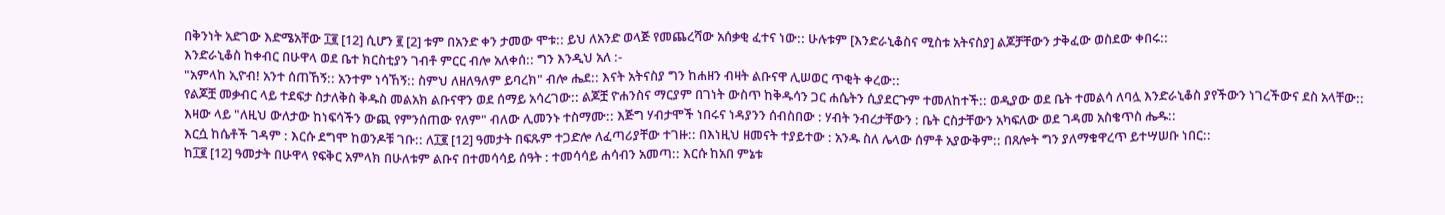በቅንነት አድገው እድሜአቸው ፲፪ [12] ሲሆን ፪ [2] ቱም በአንድ ቀን ታመው ሞቱ:: ይህ ለአንድ ወላጅ የመጨረሻው አሰቃቂ ፈተና ነው:: ሁሉቱም [እንድራኒቆስና ሚስቱ አትናስያ] ልጆቻቸውን ታቅፈው ወስደው ቀበሩ::
እንድራኒቆስ ከቀብር በሁዋላ ወደ ቤተ ክርስቲያን ገብቶ ምርር ብሎ አለቀሰ:: ግን እንዲህ አለ :-
"አምላከ ኢዮብ! አንተ ሰጠኸኝ:: አንተም ነሳኸኝ:: ስምህ ለዘለዓለም ይባረክ" ብሎ ሔደ:: እናት አትናስያ ግን ከሐዘን ብዛት ልቡናዋ ሊሠወር ጥቂት ቀረው::
የልጆቿ መቃብር ላይ ተደፍታ ስታለቅስ ቅዱስ መልአክ ልቡናዋን ወደ ሰማይ አሳረገው:: ልጆቿ ዮሐንስና ማርያም በገነት ውስጥ ከቅዱሳን ጋር ሐሴትን ሲያደርጉም ተመለከተች:: ወዲያው ወደ ቤት ተመልሳ ለባሏ እንድራኒቆስ ያየችውን ነገረችውና ደስ አላቸው::
እዛው ላይ "ለዚህ ውለታው ከነፍሳችን ውጪ የምንሰጠው የለም" ብለው ሊመንኑ ተስማሙ:: እጅግ ሃብታሞች ነበሩና ነዳያንን ሰብስበው : ሃብት ንብረታቸውን : ቤት ርስታቸውን አካፍለው ወደ ገዳመ አስቄጥስ ሔዱ::
እርሷ ከሴቶች ገዳም : እርሱ ደግሞ ከወንዶቹ ገቡ:: ለ፲፪ [12] ዓመታት በፍጹም ተጋድሎ ለፈጣሪያቸው ተገዙ:: በእነዚህ ዘመናት ተያይተው : አንዱ ስለ ሌላው ሰምቶ አያውቅም:: በጸሎት ግን ያለማቁዋረጥ ይተሣሠቡ ነበር::
ከ፲፪ [12] ዓመታት በሁዋላ የፍቅር አምላክ በሁለቱም ልቡና በተመሳሳይ ሰዓት : ተመሳሳይ ሐሳብን አመጣ:: እርሱ ከአበ ምኔቱ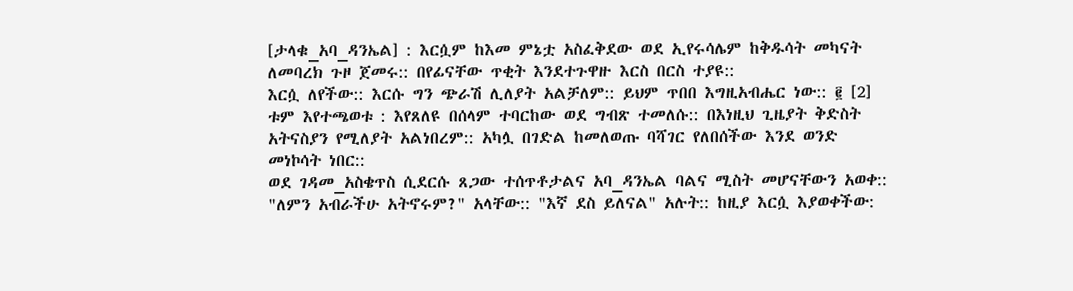[ታላቁ_አባ_ዳንኤል] : እርሷም ከእመ ምኔቷ አስፈቅደው ወደ ኢየሩሳሌም ከቅዱሳት መካናት ለመባረክ ጉዞ ጀመሩ:: በየፊናቸው ጥቂት እንደተጉዋዙ እርስ በርስ ተያዩ::
እርሷ ለየችው:: እርሱ ግን ጭራሽ ሊለያት አልቻለም:: ይህም ጥበበ እግዚአብሔር ነው:: ፪ [2] ቱም እየተጫወቱ : እየጸለዩ በሰላም ተባርከው ወደ ግብጽ ተመለሱ:: በእነዚህ ጊዜያት ቅድስት አትናስያን የሚለያት አልነበረም:: አካሏ በገድል ከመለወጡ ባሻገር የለበሰችው እንደ ወንድ መነኮሳት ነበር::
ወደ ገዳመ_አስቄጥስ ሲደርሱ ጸጋው ተሰጥቶታልና አባ_ዳንኤል ባልና ሚስት መሆናቸውን አወቀ:: "ለምን አብራችሁ አትኖሩም?" አላቸው:: "እኛ ደስ ይለናል" አሉት:: ከዚያ እርሷ እያወቀችው: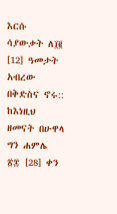እርሱ ሳያውቃት ለ፲፪ [12] ዓመታት አብረው በቅድስና ኖሩ::
ከእነዚህ ዘመናት በሁዋላ ግን ሐምሌ ፳፰ [28] ቀን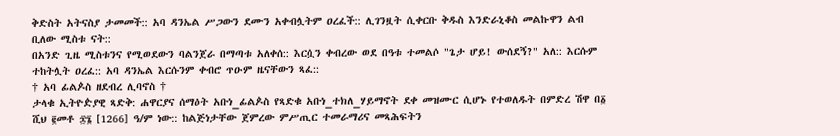ቅድስት አትናስያ ታመመች:: አባ ዳንኤል ሥጋውን ደሙን አቀብሏትም ዐረፈች:: ሊገንዟት ሲቀርቡ ቅዱስ እንድራኒቆስ መልኩዋን ልብ ቢለው ሚስቱ ናት::
በአንድ ጊዜ ሚስቱንና የሚወደውን ባልንጀራ በማጣቱ አለቀሰ:: እርሷን ቀብረው ወደ በዓቱ ተመልሶ "ጌታ ሆይ! ውሰደኝ?" አለ:: እርሱም ተከትሏት ዐረፈ:: አባ ዳንኤል እርሱንም ቀብሮ ጥዑም ዜናቸውን ጻፈ::
† አባ ፊልዾስ ዘደብረ ሊባኖስ †
ታላቁ ኢትዮዽያዊ ጻድቅ: ሐዋርያና ሰማዕት አቡነ_ፊልዾስ የጻድቁ አቡነ_ተክለ_ሃይማኖት ደቀ መዝሙር ሲሆኑ የተወለዱት በምድረ ሽዋ በ፩ ሺህ ፪መቶ ፷፮ [1266] ዓ/ም ነው:: ከልጅነታቸው ጀምረው ምሥጢር ተመራማሪና መጻሕፍትን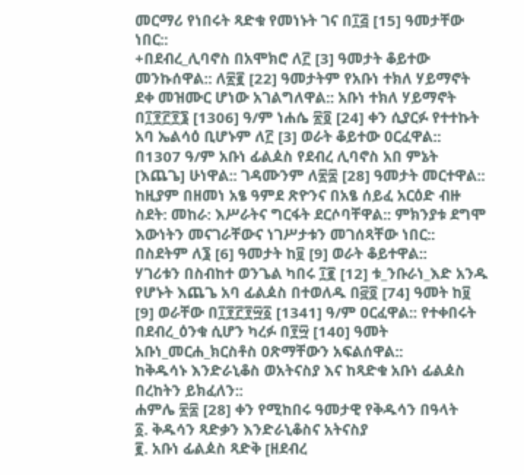መርማሪ የነበሩት ጻድቁ የመነኑት ገና በ፲፭ [15] ዓመታቸው ነበር::
+በደብረ_ሊባኖስ በአሞክሮ ለ፫ [3] ዓመታት ቆይተው መንኩሰዋል:: ለ፳፪ [22] ዓመታትም የአቡነ ተክለ ሃይማኖት ደቀ መዝሙር ሆነው አገልግለዋል:: አቡነ ተክለ ሃይማኖት በ፲፻፫፻፮ [1306] ዓ/ም ነሐሴ ፳፬ [24] ቀን ሲያርፉ የተተኩት አባ ኤልሳዕ ቢሆኑም ለ፫ [3] ወራት ቆይተው ዐርፈዋል::
በ1307 ዓ/ም አቡነ ፊልዾስ የደብረ ሊባኖስ አበ ምኔት [እጨጌ] ሁነዋል:: ገዳሙንም ለ፳፰ [28] ዓመታት መርተዋል:: ከዚያም በዘመነ አፄ ዓምደ ጽዮንና በአፄ ሰይፈ አርዕድ ብዙ ስደት: መከራ: እሥራትና ግርፋት ደርሶባቸዋል:: ምክንያቱ ደግሞ እውነትን መናገራቸውና ነገሥታቱን መገሰጻቸው ነበር:: በስደትም ለ፮ [6] ዓመታት ከ፱ [9] ወራት ቆይተዋል::
ሃገሪቱን በስብከተ ወንጌል ካበሩ ፲፪ [12] ቱ_ንቡራነ_እድ አንዱ የሆኑት እጨጌ አባ ፊልዾስ በተወለዱ በ፸፬ [74] ዓመት ከ፱ [9] ወራቸው በ፲፻፫፻፵፩ [1341] ዓ/ም ዐርፈዋል:: የተቀበሩት በደብረ_ዕንቁ ሲሆን ካረፉ በ፻፵ [140] ዓመት አቡነ_መርሐ_ክርስቶስ ዐጽማቸውን አፍልሰዋል::
ከቅዱሳኑ እንድራኒቆስ ወአትናስያ እና ከጻድቁ አቡነ ፊልዾስ በረከትን ይክፈለን::
ሐምሌ ፳፰ [28] ቀን የሚከበሩ ዓመታዊ የቅዱሳን በዓላት
፩. ቅዱሳን ጻድቃን እንድራኒቆስና አትናስያ
፪. አቡነ ፊልዾስ ጻድቅ [ዘደብረ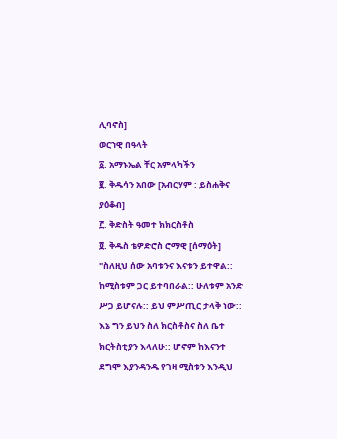ሊባኖስ]
ወርኀዊ በዓላት
፩. አማኑኤል ቸር አምላካችን
፪. ቅዱሳን አበው [አብርሃም : ይስሐቅና ያዕቆብ]
፫. ቅድስት ዓመተ ክክርስቶስ
፬. ቅዱስ ቴዎድሮስ ሮማዊ [ሰማዕት]
"ስለዚህ ሰው አባቱንና እናቱን ይተዋል:: ከሚስቱም ጋር ይተባበራል:: ሁለቱም አንድ ሥጋ ይሆናሉ:: ይህ ምሥጢር ታላቅ ነው:: እኔ ግን ይህን ስለ ክርስቶስና ስለ ቤተ ክርትስቲያን እላለሁ:: ሆኖም ከእናንተ ደግሞ እያንዳንዱ የገዛ ሚስቱን እንዲህ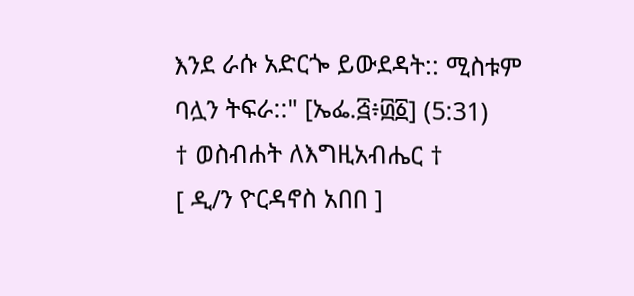እንደ ራሱ አድርጐ ይውደዳት:: ሚስቱም ባሏን ትፍራ::" [ኤፌ.፭፥፴፩] (5:31)
† ወስብሐት ለእግዚአብሔር †
[ ዲ/ን ዮርዳኖስ አበበ ]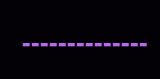▬▬▬▬▬▬▬▬▬▬▬▬▬▬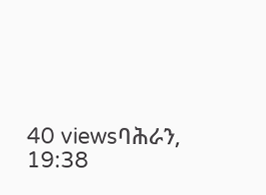40 viewsባሕራን, 19:38